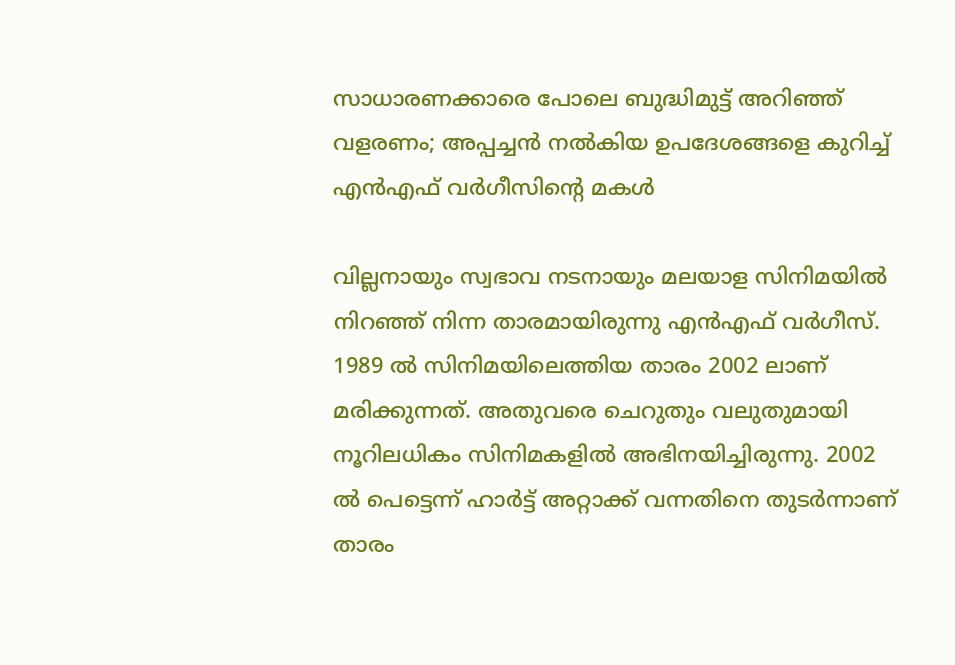സാധാരണക്കാരെ പോലെ ബുദ്ധിമുട്ട് അറിഞ്ഞ് വളരണം; അപ്പച്ചന്‍ നല്‍കിയ ഉപദേശങ്ങളെ കുറിച്ച് എന്‍എഫ് വര്‍ഗീസിന്റെ മകൾ

വില്ലനായും സ്വഭാവ നടനായും മലയാള സിനിമയില്‍ നിറഞ്ഞ് നിന്ന താരമായിരുന്നു എന്‍എഫ് വര്‍ഗീസ്. 1989 ല്‍ സിനിമയിലെത്തിയ താരം 2002 ലാണ് മരിക്കുന്നത്. അതുവരെ ചെറുതും വലുതുമായി നൂറിലധികം സിനിമകളില്‍ അഭിനയിച്ചിരുന്നു. 2002 ല്‍ പെട്ടെന്ന് ഹാര്‍ട്ട് അറ്റാക്ക് വന്നതിനെ തുടര്‍ന്നാണ് താരം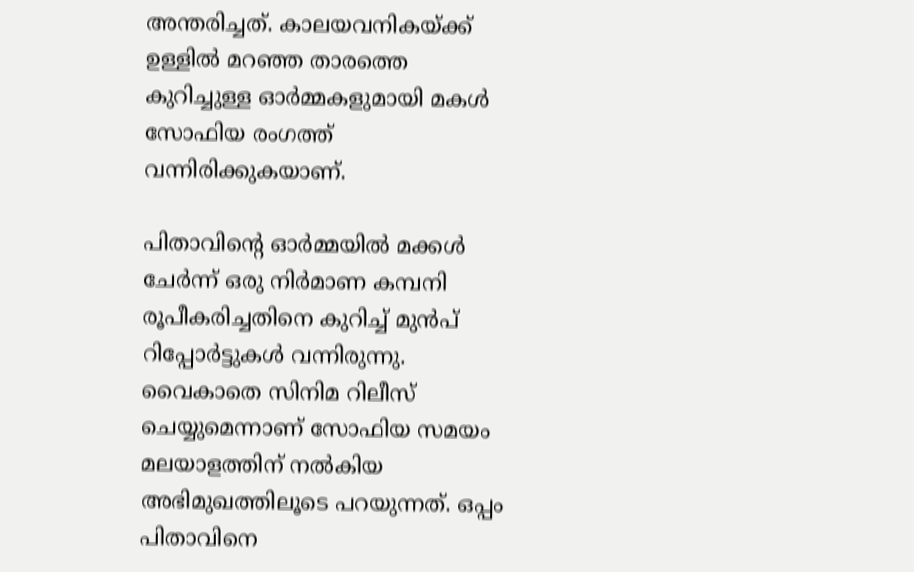അന്തരിച്ചത്. കാലയവനികയ്ക്ക് ഉള്ളില്‍ മറഞ്ഞ താരത്തെ കുറിച്ചുള്ള ഓര്‍മ്മകളുമായി മകള്‍ സോഫിയ രംഗത്ത് വന്നിരിക്കുകയാണ്.

പിതാവിന്റെ ഓര്‍മ്മയില്‍ മക്കള്‍ ചേര്‍ന്ന് ഒരു നിര്‍മാണ കമ്പനി രൂപീകരിച്ചതിനെ കുറിച്ച് മുന്‍പ് റിപ്പോര്‍ട്ടുകള്‍ വന്നിരുന്നു. വൈകാതെ സിനിമ റിലീസ് ചെയ്യുമെന്നാണ് സോഫിയ സമയം മലയാളത്തിന് നല്‍കിയ അഭിമുഖത്തിലൂടെ പറയുന്നത്. ഒപ്പം പിതാവിനെ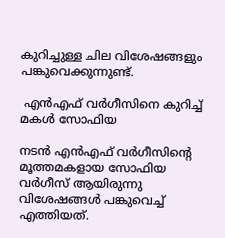കുറിച്ചുള്ള ചില വിശേഷങ്ങളും പങ്കുവെക്കുന്നുണ്ട്.

 എന്‍എഫ് വര്‍ഗീസിനെ കുറിച്ച് മകള്‍ സോഫിയ

നടന്‍ എന്‍എഫ് വര്‍ഗീസിന്റെ മൂത്തമകളായ സോഫിയ വര്‍ഗീസ് ആയിരുന്നു വിശേഷങ്ങള്‍ പങ്കുവെച്ച് എത്തിയത്.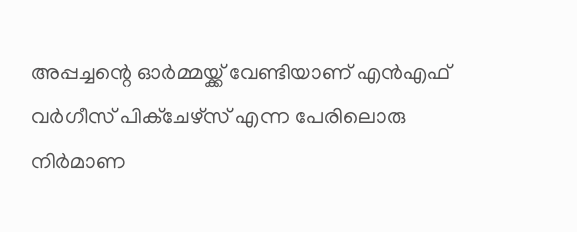അപ്പച്ചന്റെ ഓര്‍മ്മയ്ക്ക് വേണ്ടിയാണ് എന്‍എഫ് വര്‍ഗീസ് പിക്‌ചേഴ്‌സ് എന്ന പേരിലൊരു നിര്‍മാണ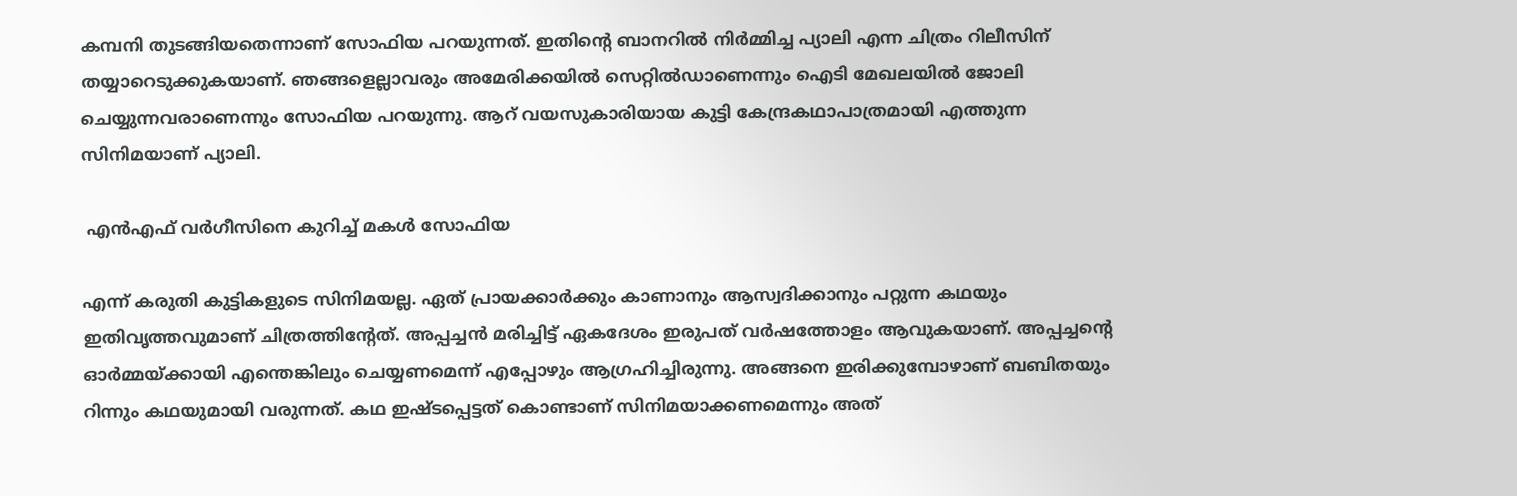കമ്പനി തുടങ്ങിയതെന്നാണ് സോഫിയ പറയുന്നത്. ഇതിന്റെ ബാനറില്‍ നിര്‍മ്മിച്ച പ്യാലി എന്ന ചിത്രം റിലീസിന് തയ്യാറെടുക്കുകയാണ്. ഞങ്ങളെല്ലാവരും അമേരിക്കയില്‍ സെറ്റില്‍ഡാണെന്നും ഐടി മേഖലയില്‍ ജോലി ചെയ്യുന്നവരാണെന്നും സോഫിയ പറയുന്നു. ആറ് വയസുകാരിയായ കുട്ടി കേന്ദ്രകഥാപാത്രമായി എത്തുന്ന സിനിമയാണ് പ്യാലി.

 എന്‍എഫ് വര്‍ഗീസിനെ കുറിച്ച് മകള്‍ സോഫിയ

എന്ന് കരുതി കുട്ടികളുടെ സിനിമയല്ല. ഏത് പ്രായക്കാര്‍ക്കും കാണാനും ആസ്വദിക്കാനും പറ്റുന്ന കഥയും ഇതിവൃത്തവുമാണ് ചിത്രത്തിന്റേത്. അപ്പച്ചന്‍ മരിച്ചിട്ട് ഏകദേശം ഇരുപത് വര്‍ഷത്തോളം ആവുകയാണ്. അപ്പച്ചന്റെ ഓര്‍മ്മയ്ക്കായി എന്തെങ്കിലും ചെയ്യണമെന്ന് എപ്പോഴും ആഗ്രഹിച്ചിരുന്നു. അങ്ങനെ ഇരിക്കുമ്പോഴാണ് ബബിതയും റിന്നും കഥയുമായി വരുന്നത്. കഥ ഇഷ്ടപ്പെട്ടത് കൊണ്ടാണ് സിനിമയാക്കണമെന്നും അത്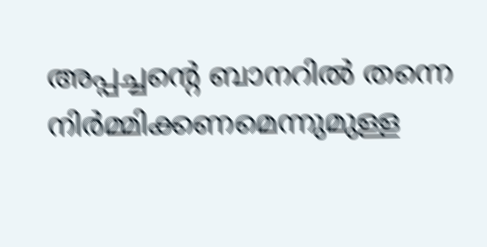അപ്പച്ചന്റെ ബാനറില്‍ തന്നെ നിര്‍മ്മിക്കണമെന്നുമുള്ള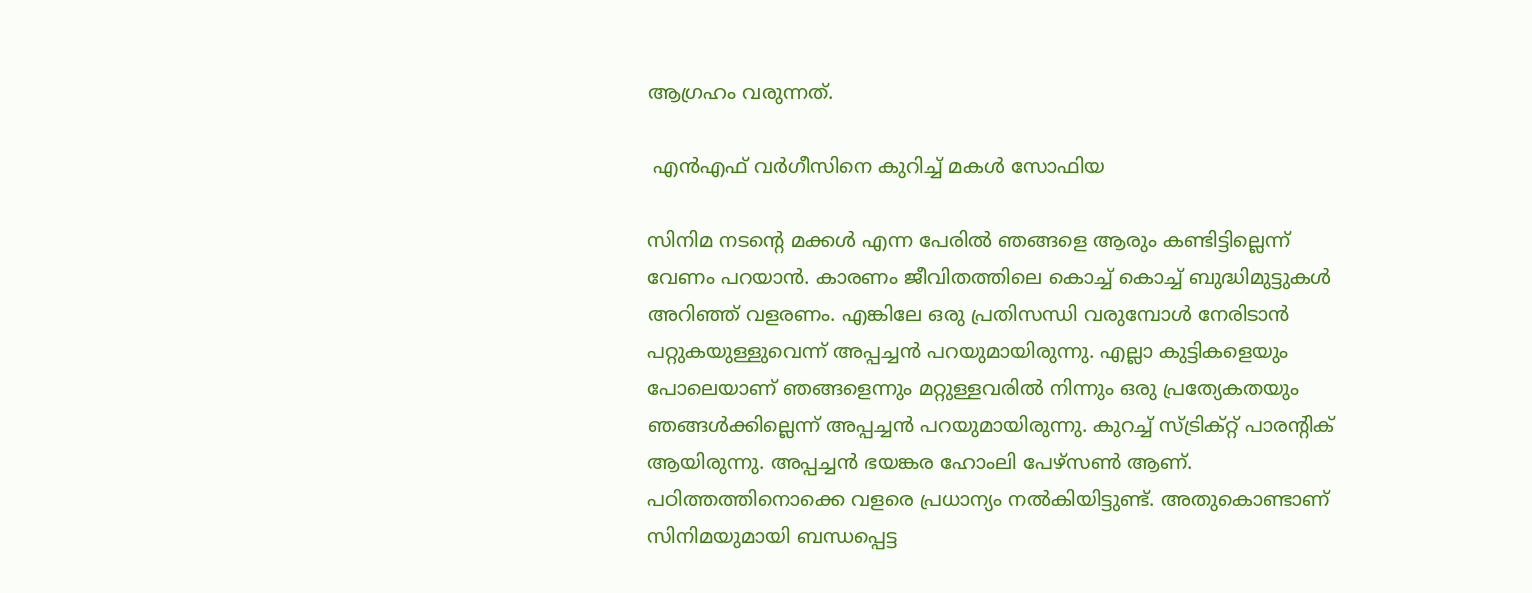ആഗ്രഹം വരുന്നത്.

 എന്‍എഫ് വര്‍ഗീസിനെ കുറിച്ച് മകള്‍ സോഫിയ

സിനിമ നടന്റെ മക്കള്‍ എന്ന പേരില്‍ ഞങ്ങളെ ആരും കണ്ടിട്ടില്ലെന്ന് വേണം പറയാന്‍. കാരണം ജീവിതത്തിലെ കൊച്ച് കൊച്ച് ബുദ്ധിമുട്ടുകള്‍ അറിഞ്ഞ് വളരണം. എങ്കിലേ ഒരു പ്രതിസന്ധി വരുമ്പോള്‍ നേരിടാന്‍ പറ്റുകയുള്ളുവെന്ന് അപ്പച്ചന്‍ പറയുമായിരുന്നു. എല്ലാ കുട്ടികളെയും പോലെയാണ് ഞങ്ങളെന്നും മറ്റുള്ളവരില്‍ നിന്നും ഒരു പ്രത്യേകതയും ഞങ്ങള്‍ക്കില്ലെന്ന് അപ്പച്ചന്‍ പറയുമായിരുന്നു. കുറച്ച് സ്ട്രിക്റ്റ് പാരന്റിക് ആയിരുന്നു. അപ്പച്ചന്‍ ഭയങ്കര ഹോംലി പേഴ്‌സണ്‍ ആണ്. പഠിത്തത്തിനൊക്കെ വളരെ പ്രധാന്യം നല്‍കിയിട്ടുണ്ട്. അതുകൊണ്ടാണ് സിനിമയുമായി ബന്ധപ്പെട്ട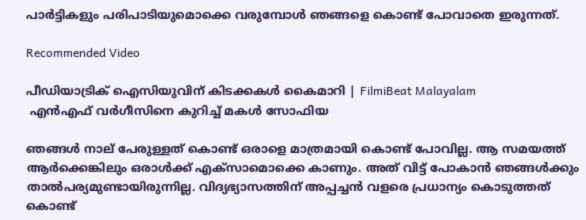പാര്‍ട്ടികളും പരിപാടിയുമൊക്കെ വരുമ്പോള്‍ ഞങ്ങളെ കൊണ്ട് പോവാതെ ഇരുന്നത്.

Recommended Video

പീഡിയാട്രിക് ഐസിയുവിന് കിടക്കകള്‍ കൈമാറി | FilmiBeat Malayalam
 എന്‍എഫ് വര്‍ഗീസിനെ കുറിച്ച് മകള്‍ സോഫിയ

ഞങ്ങള്‍ നാല് പേരുള്ളത് കൊണ്ട് ഒരാളെ മാത്രമായി കൊണ്ട് പോവില്ല. ആ സമയത്ത് ആര്‍ക്കെങ്കിലും ഒരാള്‍ക്ക് എക്‌സാമൊക്കെ കാണും. അത് വിട്ട് പോകാന്‍ ഞങ്ങള്‍ക്കും താല്‍പര്യമുണ്ടായിരുന്നില്ല. വിദ്യഭ്യാസത്തിന് അപ്പച്ചന്‍ വളരെ പ്രധാന്യം കൊടുത്തത് കൊണ്ട്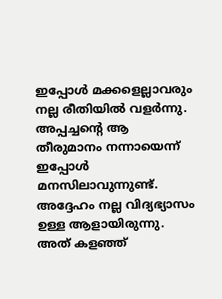ഇപ്പോള്‍ മക്കളെല്ലാവരും നല്ല രീതിയില്‍ വളര്‍ന്നു. അപ്പച്ചന്റെ ആ തീരുമാനം നന്നായെന്ന് ഇപ്പോള്‍ മനസിലാവുന്നുണ്ട്. അദ്ദേഹം നല്ല വിദ്യഭ്യാസം ഉള്ള ആളായിരുന്നു. അത് കളഞ്ഞ്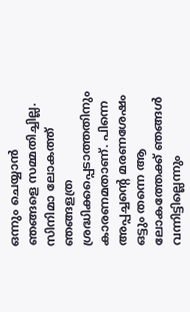ഒന്നും ചെയ്യാന്‍ ഞങ്ങളെ സമ്മതിച്ചില്ല. സിനിമാ ലോകത്ത് ഞങ്ങളത്ര ശ്രദ്ധിക്കപ്പെടാത്തതിനും കാരണമതാണ്. പിന്നെ അപ്പച്ചന്റെ മരണശേഷം ഒട്ടും തന്നെ ആ ലോകത്തേക്ക് ഞങ്ങള്‍ വന്നിട്ടില്ലെന്നും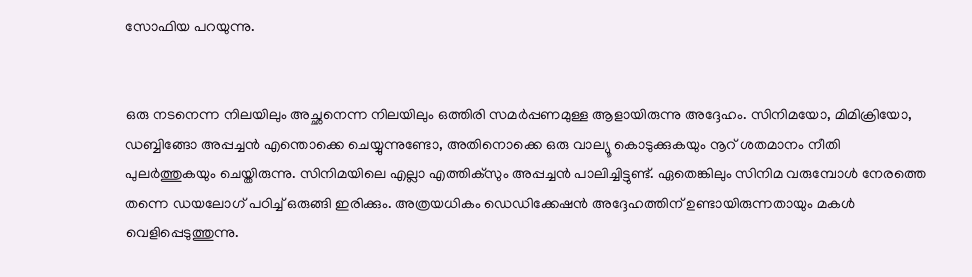സോഫിയ പറയുന്നു.


ഒരു നടനെന്ന നിലയിലും അച്ഛനെന്ന നിലയിലും ഒത്തിരി സമര്‍പ്പണമുള്ള ആളായിരുന്നു അദ്ദേഹം. സിനിമയോ, മിമിക്രിയോ, ഡബ്ബിങ്ങോ അപ്പച്ചന്‍ എന്തൊക്കെ ചെയ്യുന്നുണ്ടോ, അതിനൊക്കെ ഒരു വാല്യൂ കൊടുക്കുകയും നൂറ് ശതമാനം നീതി പുലര്‍ത്തുകയും ചെയ്തിരുന്നു. സിനിമയിലെ എല്ലാ എത്തിക്‌സും അപ്പച്ചന്‍ പാലിച്ചിട്ടുണ്ട്. ഏതെങ്കിലും സിനിമ വരുമ്പോള്‍ നേരത്തെ തന്നെ ഡയലോഗ് പഠിച്ച് ഒരുങ്ങി ഇരിക്കും. അത്രയധികം ഡെഡിക്കേഷന്‍ അദ്ദേഹത്തിന് ഉണ്ടായിരുന്നതായും മകള്‍ വെളിപ്പെടുത്തുന്നു.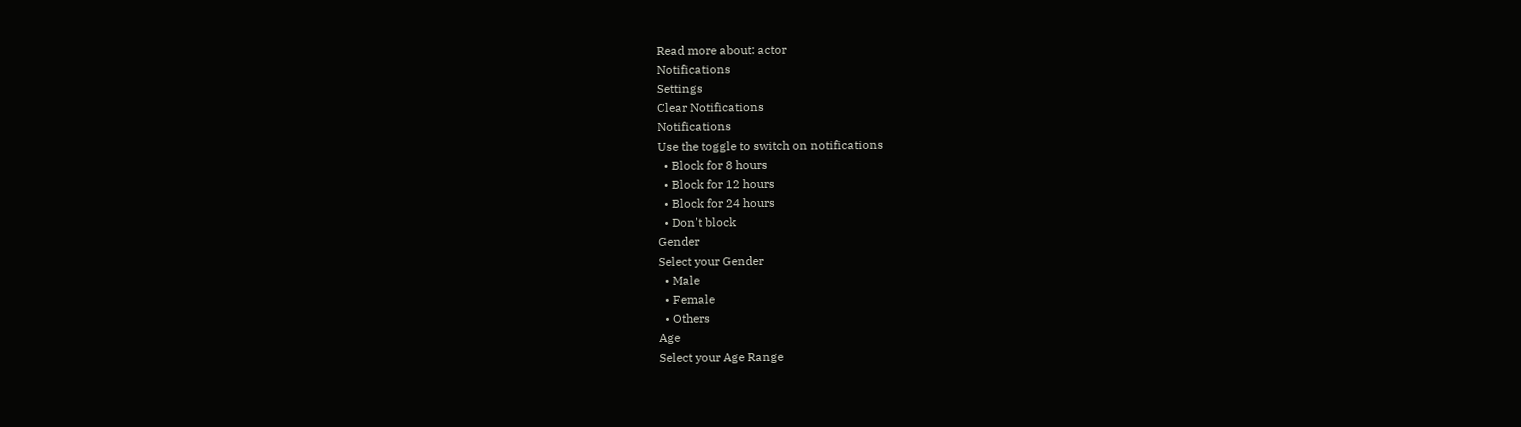Read more about: actor
Notifications
Settings
Clear Notifications
Notifications
Use the toggle to switch on notifications
  • Block for 8 hours
  • Block for 12 hours
  • Block for 24 hours
  • Don't block
Gender
Select your Gender
  • Male
  • Female
  • Others
Age
Select your Age Range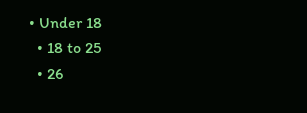• Under 18
  • 18 to 25
  • 26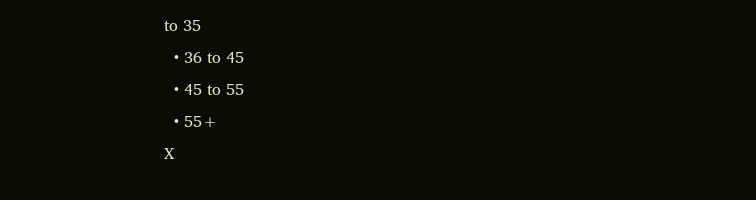to 35
  • 36 to 45
  • 45 to 55
  • 55+
X